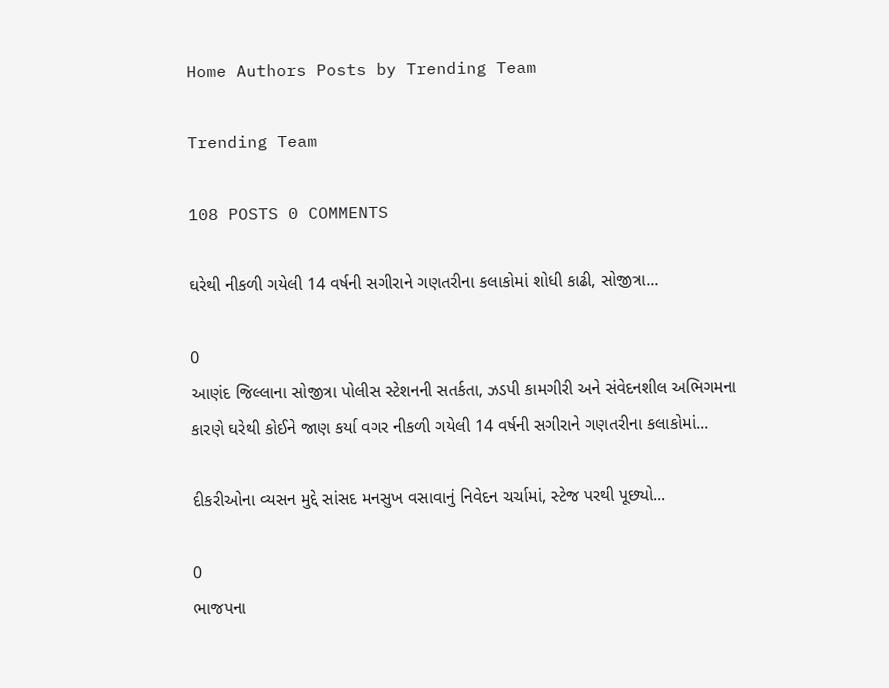Home Authors Posts by Trending Team

Trending Team

108 POSTS 0 COMMENTS

ઘરેથી નીકળી ગયેલી 14 વર્ષની સગીરાને ગણતરીના કલાકોમાં શોધી કાઢી, સોજીત્રા...

0
આણંદ જિલ્લાના સોજીત્રા પોલીસ સ્ટેશનની સતર્કતા, ઝડપી કામગીરી અને સંવેદનશીલ અભિગમના કારણે ઘરેથી કોઈને જાણ કર્યા વગર નીકળી ગયેલી 14 વર્ષની સગીરાને ગણતરીના કલાકોમાં...

દીકરીઓના વ્યસન મુદ્દે સાંસદ મનસુખ વસાવાનું નિવેદન ચર્ચામાં, સ્ટેજ પરથી પૂછ્યો...

0
ભાજપના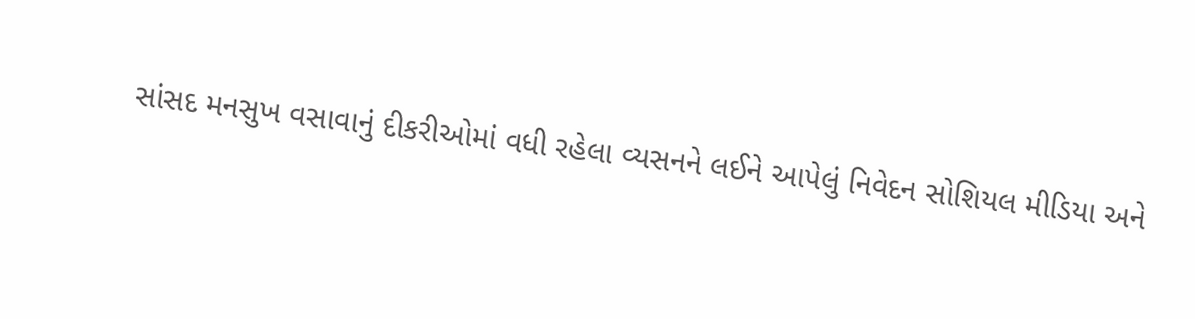સાંસદ મનસુખ વસાવાનું દીકરીઓમાં વધી રહેલા વ્યસનને લઈને આપેલું નિવેદન સોશિયલ મીડિયા અને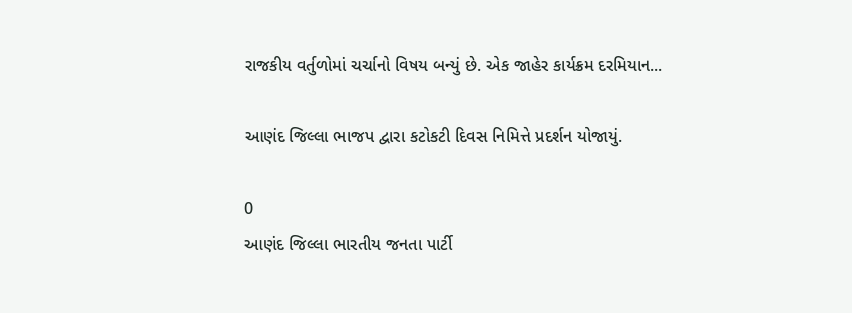રાજકીય વર્તુળોમાં ચર્ચાનો વિષય બન્યું છે. એક જાહેર કાર્યક્રમ દરમિયાન...

આણંદ જિલ્લા ભાજપ દ્વારા કટોકટી દિવસ નિમિત્તે પ્રદર્શન યોજાયું.

0
આણંદ જિલ્લા ભારતીય જનતા પાર્ટી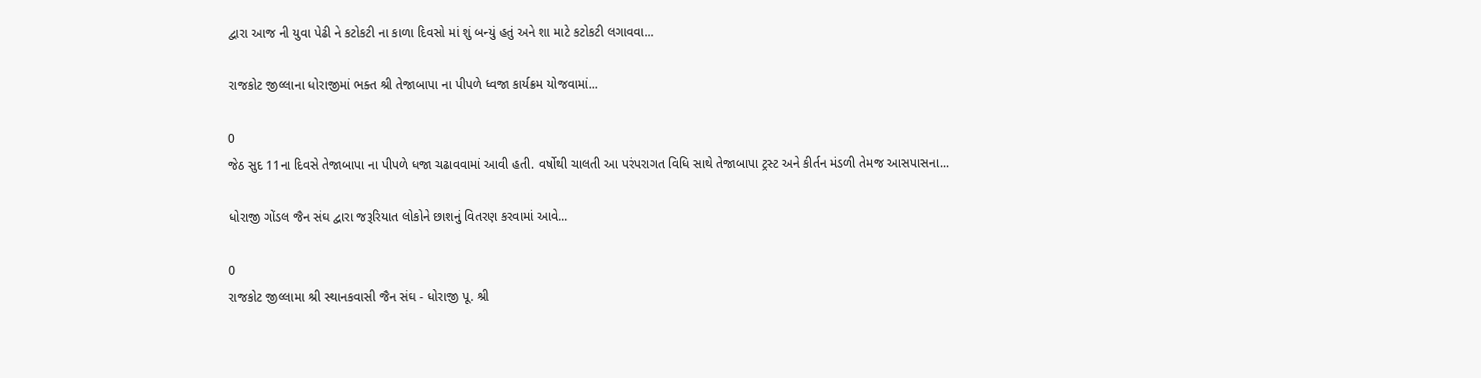દ્વારા આજ ની યુવા પેઢી ને કટોકટી ના કાળા દિવસો માં શું બન્યું હતું અને શા માટે કટોકટી લગાવવા...

રાજકોટ જીલ્લાના ધોરાજીમાં ભક્ત શ્રી તેજાબાપા ના પીપળે ધ્વજા કાર્યક્રમ યોજવામાં...

0
જેઠ સુદ 11ના દિવસે તેજાબાપા ના પીપળે ધજા ચઢાવવામાં આવી હતી. વર્ષોથી ચાલતી આ પરંપરાગત વિધિ સાથે તેજાબાપા ટ્રસ્ટ અને કીર્તન મંડળી તેમજ આસપાસના...

ધોરાજી ગોંડલ જૈન સંઘ દ્વારા જરૂરિયાત લોકોને છાશનું વિતરણ કરવામાં આવે...

0
રાજકોટ જીલ્લામા શ્રી સ્થાનકવાસી જૈન સંઘ - ધોરાજી પૂ. શ્રી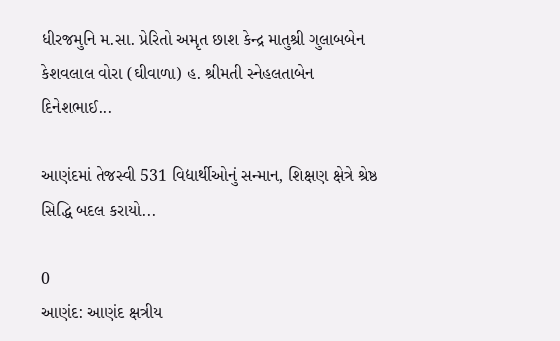ધીરજમુનિ મ.સા. પ્રેરિતો અમૃત છાશ કેન્દ્ર માતુશ્રી ગુલાબબેન કેશવલાલ વોરા (ઘીવાળા) હ. શ્રીમતી સ્નેહલતાબેન દિનેશભાઈ...

આણંદમાં તેજસ્વી 531 વિદ્યાર્થીઓનું સન્માન, શિક્ષણ ક્ષેત્રે શ્રેષ્ઠ સિદ્ધિ બદલ કરાયો...

0
આણંદ: આણંદ ક્ષત્રીય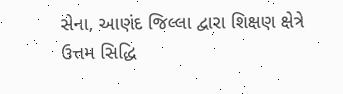સેના, આણંદ જિલ્લા દ્વારા શિક્ષણ ક્ષેત્રે ઉત્તમ સિદ્ધિ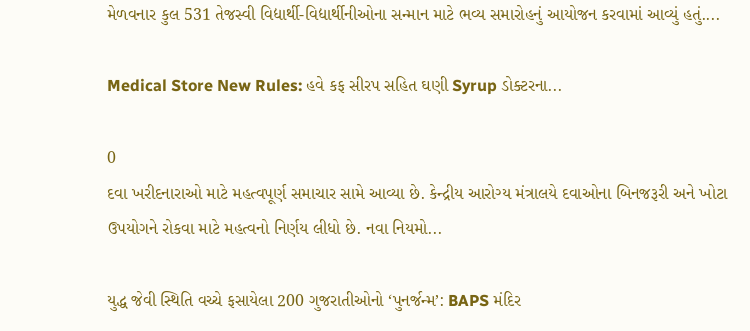મેળવનાર કુલ 531 તેજસ્વી વિદ્યાર્થી-વિદ્યાર્થીનીઓના સન્માન માટે ભવ્ય સમારોહનું આયોજન કરવામાં આવ્યું હતું....

Medical Store New Rules: હવે કફ સીરપ સહિત ઘણી Syrup ડોક્ટરના...

0
દવા ખરીદનારાઓ માટે મહત્વપૂર્ણ સમાચાર સામે આવ્યા છે. કેન્દ્રીય આરોગ્ય મંત્રાલયે દવાઓના બિનજરૂરી અને ખોટા ઉપયોગને રોકવા માટે મહત્વનો નિર્ણય લીધો છે. નવા નિયમો...

યુદ્ધ જેવી સ્થિતિ વચ્ચે ફસાયેલા 200 ગુજરાતીઓનો ‘પુનર્જન્મ’: BAPS મંદિર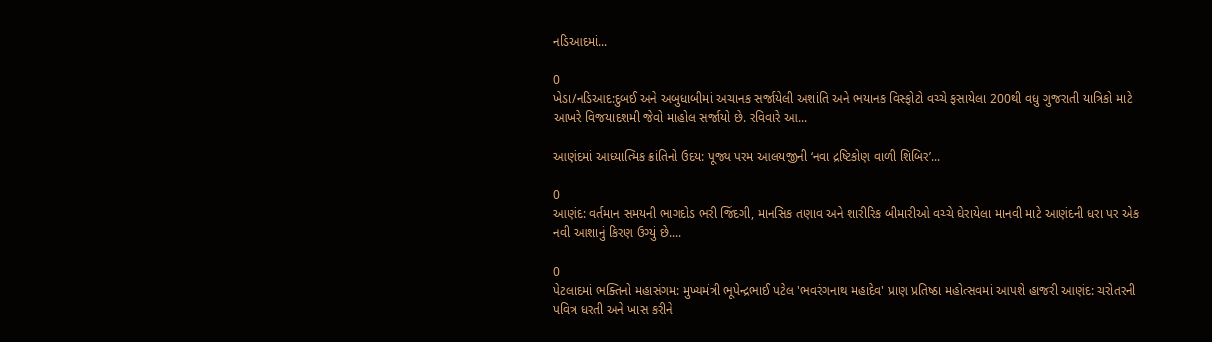નડિઆદમાં...

0
ખેડા/નડિઆદ:દુબઈ અને અબુધાબીમાં અચાનક સર્જાયેલી અશાંતિ અને ભયાનક વિસ્ફોટો વચ્ચે ફસાયેલા 200થી વધુ ગુજરાતી યાત્રિકો માટે આખરે વિજયાદશમી જેવો માહોલ સર્જાયો છે. રવિવારે આ...

આણંદમાં આધ્યાત્મિક ક્રાંતિનો ઉદય: પૂજ્ય પરમ આલયજીની ‘નવા દ્રષ્ટિકોણ વાળી શિબિર’...

0
આણંદ: વર્તમાન સમયની ભાગદોડ ભરી જિંદગી, માનસિક તણાવ અને શારીરિક બીમારીઓ વચ્ચે ઘેરાયેલા માનવી માટે આણંદની ધરા પર એક નવી આશાનું કિરણ ઉગ્યું છે....

0
પેટલાદમાં ભક્તિનો મહાસંગમ: મુખ્યમંત્રી ભૂપેન્દ્રભાઈ પટેલ 'ભવરંગનાથ મહાદેવ' પ્રાણ પ્રતિષ્ઠા મહોત્સવમાં આપશે હાજરી આણંદ: ચરોતરની પવિત્ર ધરતી અને ખાસ કરીને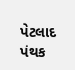પેટલાદ પંથક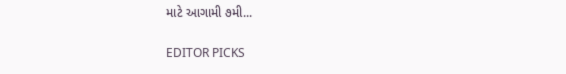માટે આગામી ૭મી...

EDITOR PICKS